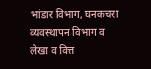भांडार विभाग, घनकचरा व्यवस्थापन विभाग व लेखा व वित्त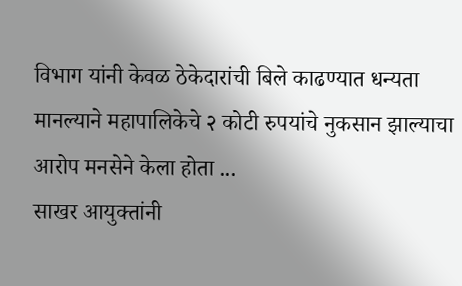विभाग यांनी केवळ ठेकेदारांची बिले काढण्यात धन्यता मानल्याने महापालिकेचे २ कोटी रुपयांचे नुकसान झाल्याचा आरोप मनसेने केला होता ...
साखर आयुक्तांनी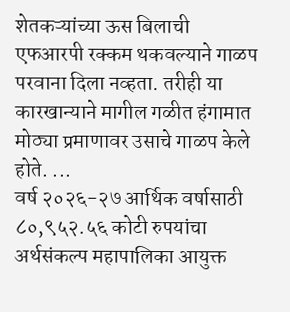शेतकऱ्यांच्या ऊस बिलाची एफआरपी रक्कम थकवल्याने गाळप परवाना दिला नव्हता. तरीही या कारखान्याने मागील गळीत हंगामात मोठ्या प्रमाणावर उसाचे गाळप केले होते. ...
वर्ष २०२६-२७ आर्थिक वर्षासाठी ८०,९५२.५६ कोटी रुपयांचा अर्थसंकल्प महापालिका आयुक्त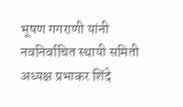भूषण गगराणी यांनी नवनिर्वाचित स्थायी समिती अध्यक्ष प्रभाकर शिंदे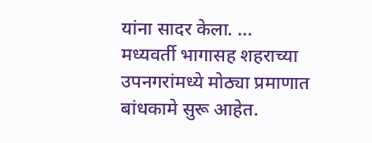यांना सादर केला. ...
मध्यवर्ती भागासह शहराच्या उपनगरांमध्ये मोठ्या प्रमाणात बांधकामे सुरू आहेत.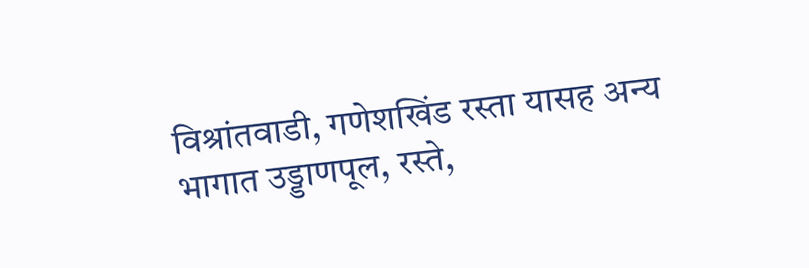विश्रांतवाडी, गणेशखिंड रस्ता यासह अन्य भागात उड्डाणपूल, रस्ते,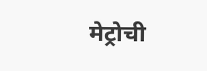मेट्रोची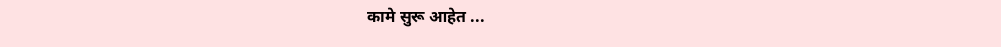कामे सुरू आहेत ...